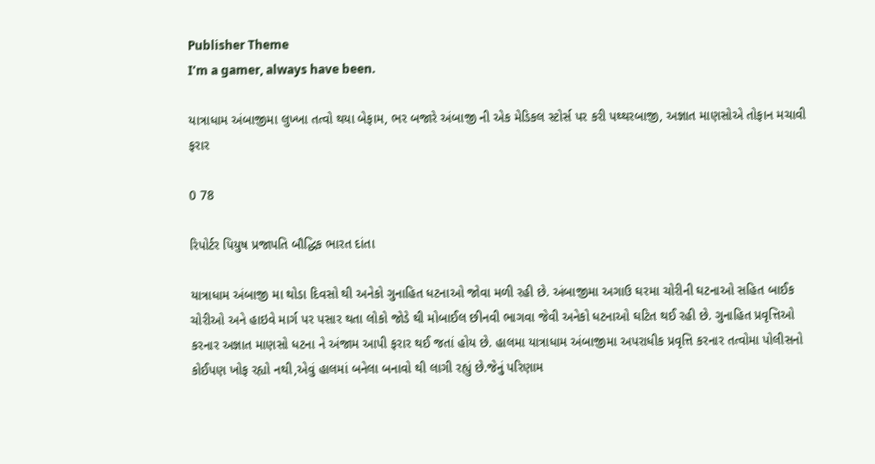Publisher Theme
I’m a gamer, always have been.

યાત્રાધામ અંબાજીમા લુખ્ખા તત્વો થયા બેફામ, ભર બજારે અંબાજી ની એક મેડિકલ સ્ટોર્સ પર કરી પથ્થરબાજી, અજ્ઞાત માણસોએ તોફાન મચાવી ફરાર

0 78

રિપોર્ટર પિયુષ પ્રજાપતિ બૌદ્ધિક ભારત દાંતા

યાત્રાધામ અંબાજી મા થોડા દિવસો થી અનેકો ગુનાહિત ધટનાઓ જોવા મળી રહી છે. અંબાજીમા અગાઉ ઘરમા ચોરીની ઘટનાઓ સહિત બાઈક ચોરીઓ અને હાઇવે માર્ગ પર પસાર થતા લોકો જોડે થી મોબાઈલ છીનવી ભાગવા જેવી અનેકો ધટનાઓ ઘટિત થઈ રહી છે. ગુનાહિત પ્રવૃત્તિઓ કરનાર અજ્ઞાત માણસો ધટના ને અંજામ આપી ફરાર થઈ જતાં હોય છે. હાલમા યાત્રાધામ અંબાજીમા અપરાધીક પ્રવૃત્તિ કરનાર તત્વોમા પોલીસનો કોઈપણ ખોફ રહ્યો નથી,એવું હાલમાં બનેલા બનાવો થી લાગી રહ્યું છે.જેનું પરિણામ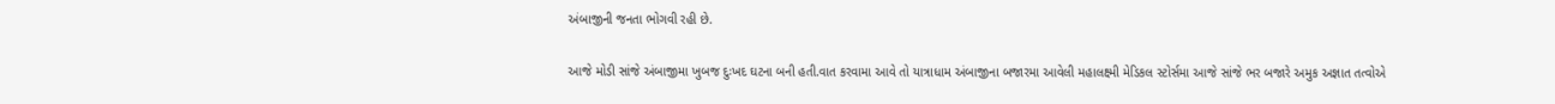અંબાજીની જનતા ભોગવી રહી છે.

આજે મોડી સાંજે અંબાજીમા ખુબજ દુઃખદ ઘટના બની હતી.વાત કરવામા આવે તો યાત્રાધામ અંબાજીના બજારમા આવેલી મહાલક્ષ્મી મેડિકલ સ્ટોર્સમા આજે સાંજે ભર બજારે અમુક અજ્ઞાત તત્વોએ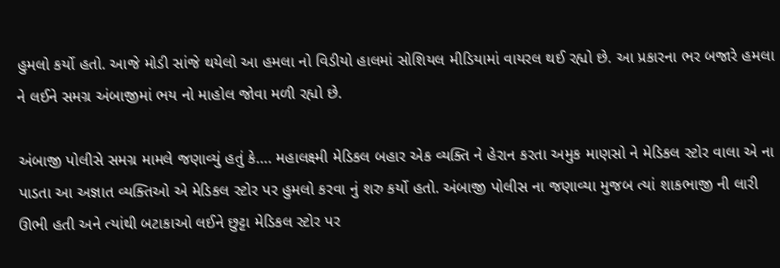હુમલો કર્યો હતો. આજે મોડી સાંજે થયેલો આ હમલા નો વિડીયો હાલમાં સોશિયલ મીડિયામાં વાયરલ થઈ રહ્યો છે. આ પ્રકારના ભર બજારે હમલા ને લઈને સમગ્ર અંબાજીમાં ભય નો માહોલ જોવા મળી રહ્યો છે.

અંબાજી પોલીસે સમગ્ર મામલે જણાવ્યું હતું કે…. મહાલક્ષ્મી મેડિકલ બહાર એક વ્યક્તિ ને હેરાન કરતા અમુક માણસો ને મેડિકલ સ્ટોર વાલા એ ના પાડતા આ અજ્ઞાત વ્યક્તિઓ એ મેડિકલ સ્ટોર પર હુમલો કરવા નું શરુ કર્યો હતો. અંબાજી પોલીસ ના જણાવ્યા મુજબ ત્યાં શાકભાજી ની લારી ઊભી હતી અને ત્યાંથી બટાકાઓ લઈને છુટ્ટા મેડિકલ સ્ટોર પર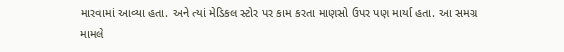મારવામાં આવ્યા હતા. અને ત્યાં મેડિકલ સ્ટોર પર કામ કરતા માણસો ઉપર પણ માર્યા હતા. આ સમગ્ર મામલે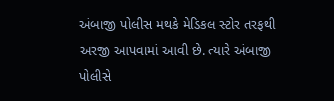અંબાજી પોલીસ મથકે મેડિકલ સ્ટોર તરફથી અરજી આપવામાં આવી છે. ત્યારે અંબાજી પોલીસે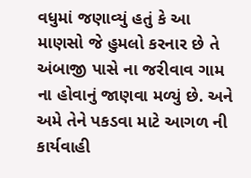વધુમાં જણાવ્યું હતું કે આ માણસો જે હુમલો કરનાર છે તે અંબાજી પાસે ના જરીવાવ ગામ ના હોવાનું જાણવા મળ્યું છે. અને અમે તેને પકડવા માટે આગળ ની કાર્યવાહી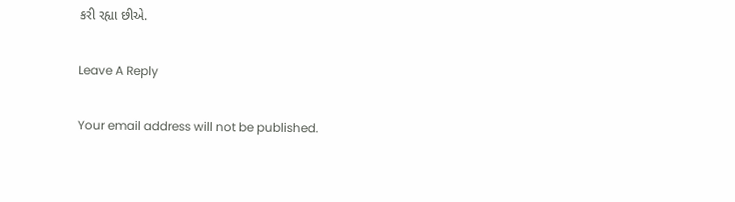કરી રહ્યા છીએ.

Leave A Reply

Your email address will not be published.